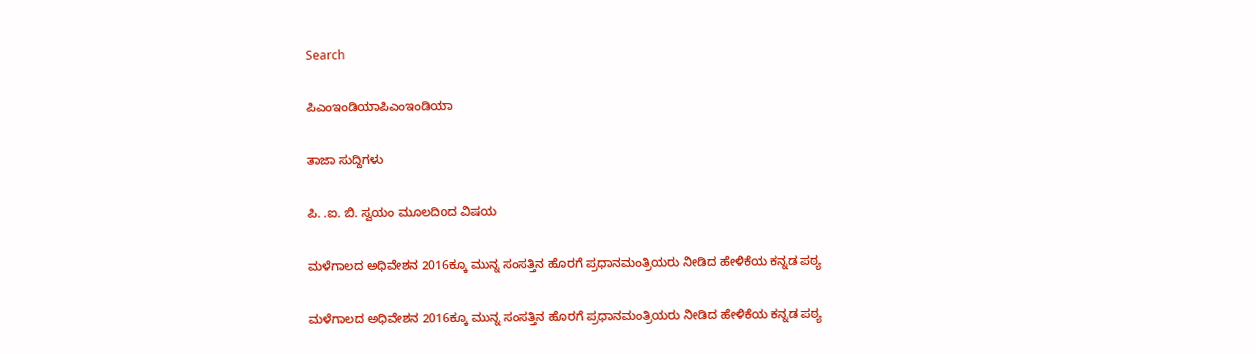Search

ಪಿಎಂಇಂಡಿಯಾಪಿಎಂಇಂಡಿಯಾ

ತಾಜಾ ಸುದ್ದಿಗಳು

ಪಿ. .ಐ. ಬಿ. ಸ್ವಯಂ ಮೂಲದಿoದ ವಿಷಯ

ಮಳೆಗಾಲದ ಅಧಿವೇಶನ 2016ಕ್ಕೂ ಮುನ್ನ ಸಂಸತ್ತಿನ ಹೊರಗೆ ಪ್ರಧಾನಮಂತ್ರಿಯರು ನೀಡಿದ ಹೇಳಿಕೆಯ ಕನ್ನಡ ಪಠ್ಯ

ಮಳೆಗಾಲದ ಅಧಿವೇಶನ 2016ಕ್ಕೂ ಮುನ್ನ ಸಂಸತ್ತಿನ ಹೊರಗೆ ಪ್ರಧಾನಮಂತ್ರಿಯರು ನೀಡಿದ ಹೇಳಿಕೆಯ ಕನ್ನಡ ಪಠ್ಯ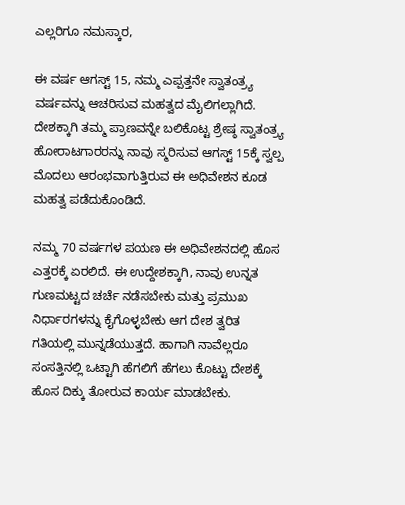ಎಲ್ಲರಿಗೂ ನಮಸ್ಕಾರ,

ಈ ವರ್ಷ ಆಗಸ್ಟ್ 15, ನಮ್ಮ ಎಪ್ಪತ್ತನೇ ಸ್ವಾತಂತ್ರ್ಯ ವರ್ಷವನ್ನು ಆಚರಿಸುವ ಮಹತ್ವದ ಮೈಲಿಗಲ್ಲಾಗಿದೆ. ದೇಶಕ್ಕಾಗಿ ತಮ್ಮ ಪ್ರಾಣವನ್ನೇ ಬಲಿಕೊಟ್ಟ ಶ್ರೇಷ್ಠ ಸ್ವಾತಂತ್ರ್ಯ ಹೋರಾಟಗಾರರನ್ನು ನಾವು ಸ್ಮರಿಸುವ ಆಗಸ್ಟ್ 15ಕ್ಕೆ ಸ್ವಲ್ಪ ಮೊದಲು ಆರಂಭವಾಗುತ್ತಿರುವ ಈ ಅಧಿವೇಶನ ಕೂಡ ಮಹತ್ವ ಪಡೆದುಕೊಂಡಿದೆ.

ನಮ್ಮ 70 ವರ್ಷಗಳ ಪಯಣ ಈ ಅಧಿವೇಶನದಲ್ಲಿ ಹೊಸ ಎತ್ತರಕ್ಕೆ ಏರಲಿದೆ. ಈ ಉದ್ದೇಶಕ್ಕಾಗಿ, ನಾವು ಉನ್ನತ ಗುಣಮಟ್ಟದ ಚರ್ಚೆ ನಡೆಸಬೇಕು ಮತ್ತು ಪ್ರಮುಖ ನಿರ್ಧಾರಗಳನ್ನು ಕೈಗೊಳ್ಳಬೇಕು ಆಗ ದೇಶ ತ್ವರಿತ ಗತಿಯಲ್ಲಿ ಮುನ್ನಡೆಯುತ್ತದೆ. ಹಾಗಾಗಿ ನಾವೆಲ್ಲರೂ ಸಂಸತ್ತಿನಲ್ಲಿ ಒಟ್ಟಾಗಿ ಹೆಗಲಿಗೆ ಹೆಗಲು ಕೊಟ್ಟು ದೇಶಕ್ಕೆ ಹೊಸ ದಿಕ್ಕು ತೋರುವ ಕಾರ್ಯ ಮಾಡಬೇಕು.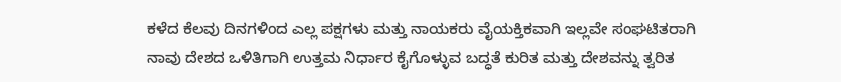ಕಳೆದ ಕೆಲವು ದಿನಗಳಿಂದ ಎಲ್ಲ ಪಕ್ಷಗಳು ಮತ್ತು ನಾಯಕರು ವೈಯಕ್ತಿಕವಾಗಿ ಇಲ್ಲವೇ ಸಂಘಟಿತರಾಗಿ ನಾವು ದೇಶದ ಒಳಿತಿಗಾಗಿ ಉತ್ತಮ ನಿರ್ಧಾರ ಕೈಗೊಳ್ಳುವ ಬದ್ಧತೆ ಕುರಿತ ಮತ್ತು ದೇಶವನ್ನು ತ್ವರಿತ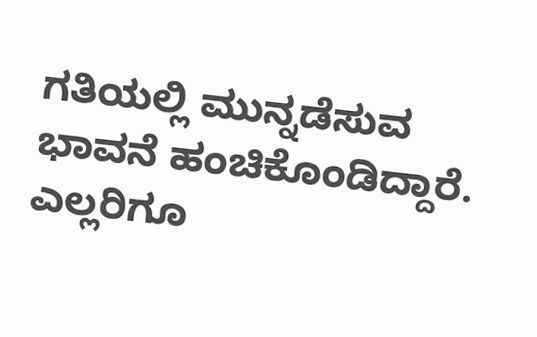ಗತಿಯಲ್ಲಿ ಮುನ್ನಡೆಸುವ ಭಾವನೆ ಹಂಚಿಕೊಂಡಿದ್ದಾರೆ. ಎಲ್ಲರಿಗೂ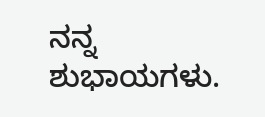ನನ್ನ ಶುಭಾಯಗಳು.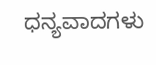ಧನ್ಯವಾದಗಳು